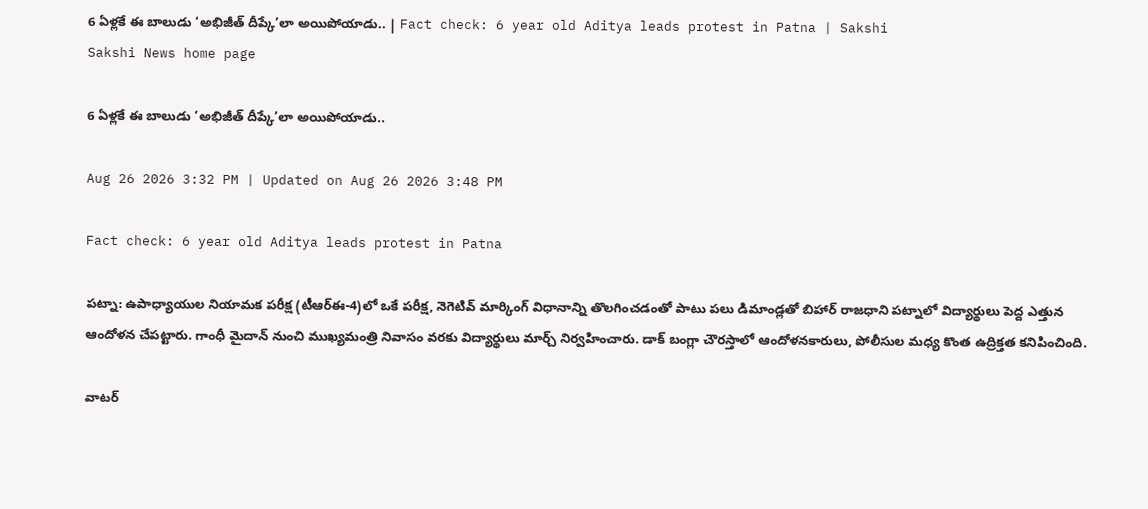6 ఏళ్లకే ఈ బాలుడు ‘అభిజీత్‌ దీప్కే’లా అయిపోయాడు.. | Fact check: 6 year old Aditya leads protest in Patna | Sakshi
Sakshi News home page

6 ఏళ్లకే ఈ బాలుడు ‘అభిజీత్‌ దీప్కే’లా అయిపోయాడు..

Aug 26 2026 3:32 PM | Updated on Aug 26 2026 3:48 PM

Fact check: 6 year old Aditya leads protest in Patna

పట్నా: ఉపాధ్యాయుల నియామక పరీక్ష (టీఆర్‌ఈ-4)లో ఒకే పరీక్ష, నెగెటివ్‌ మార్కింగ్‌ విధానాన్ని తొలగించడంతో పాటు పలు డిమాండ్లతో బిహార్‌ రాజధాని పట్నాలో విద్యార్థులు పెద్ద ఎత్తున ఆందోళన చేపట్టారు. గాంధీ మైదాన్‌ నుంచి ముఖ్యమంత్రి నివాసం వరకు విద్యార్థులు మార్చ్‌ నిర్వహించారు. డాక్‌ బంగ్లా చౌరస్తాలో ఆందోళనకారులు, పోలీసుల మధ్య కొంత ఉద్రిక్తత కనిపించింది.

వాటర్‌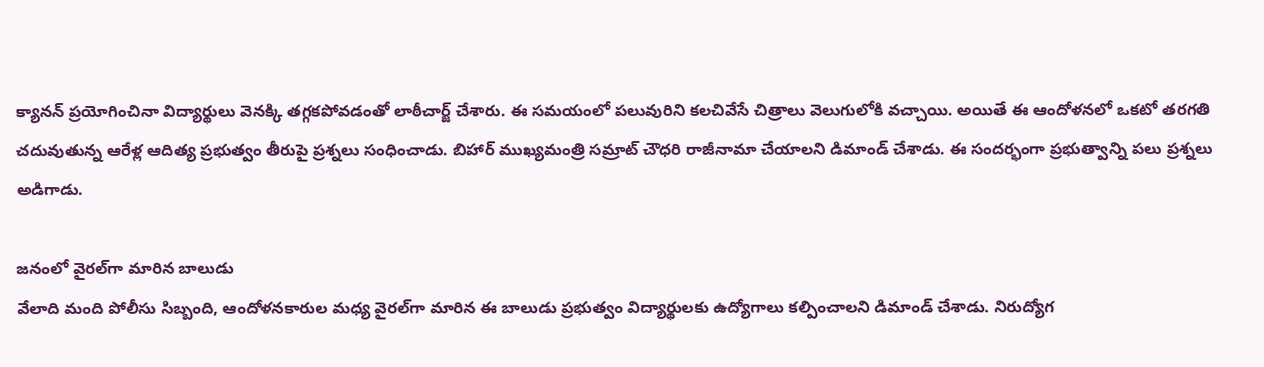క్యానన్‌ ప్రయోగించినా విద్యార్థులు వెనక్కి తగ్గకపోవడంతో లాఠీచార్జ్‌ చేశారు. ఈ సమయంలో పలువురిని కలచివేసే చిత్రాలు వెలుగులోకి వచ్చాయి. అయితే ఈ ఆందోళనలో ఒకటో తరగతి చదువుతున్న ఆరేళ్ల ఆదిత్య ప్రభుత్వం తీరుపై ప్రశ్నలు సంధించాడు. బిహార్‌ ముఖ్యమంత్రి సమ్రాట్‌ చౌధరి రాజీనామా చేయాలని డిమాండ్‌ చేశాడు. ఈ సందర్భంగా ప్రభుత్వాన్ని పలు ప్రశ్నలు అడిగాడు.

జనంలో వైరల్‌గా మారిన బాలుడు
వేలాది మంది పోలీసు సిబ్బంది, ఆందోళనకారుల మధ్య వైరల్‌గా మారిన ఈ బాలుడు ప్రభుత్వం విద్యార్థులకు ఉద్యోగాలు కల్పించాలని డిమాండ్‌ చేశాడు. నిరుద్యోగ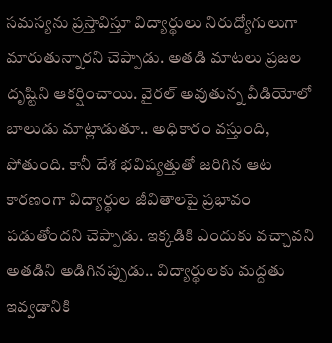సమస్యను ప్రస్తావిస్తూ విద్యార్థులు నిరుద్యోగులుగా మారుతున్నారని చెప్పాడు. అతడి మాటలు ప్రజల దృష్టిని ఆకర్షించాయి. వైరల్‌ అవుతున్న వీడియోలో బాలుడు మాట్లాడుతూ.. అధికారం వస్తుంది, పోతుంది. కానీ దేశ భవిష్యత్తుతో జరిగిన ఆట కారణంగా విద్యార్థుల జీవితాలపై ప్రభావం పడుతోందని చెప్పాడు. ఇక్కడికి ఎందుకు వచ్చావని అతడిని అడిగినప్పుడు.. విద్యార్థులకు మద్దతు ఇవ్వడానికి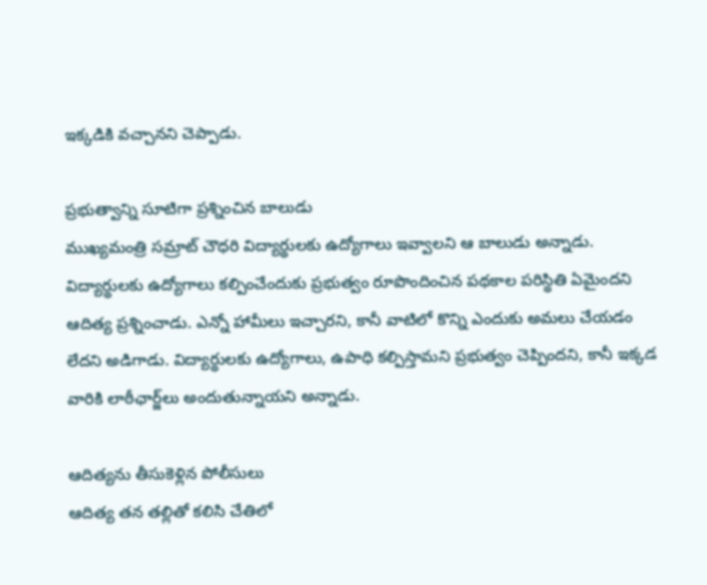ఇక్కడికి వచ్చానని చెప్పాడు.

ప్రభుత్వాన్ని సూటిగా ప్రశ్నించిన బాలుడు
ముఖ్యమంత్రి సమ్రాట్‌ చౌధరి విద్యార్థులకు ఉద్యోగాలు ఇవ్వాలని ఆ బాలుడు అన్నాడు. విద్యార్థులకు ఉద్యోగాలు కల్పించేందుకు ప్రభుత్వం రూపొందించిన పథకాల పరిస్థితి ఏమైందని ఆదిత్య ప్రశ్నించాడు. ఎన్నో హామీలు ఇచ్చారని, కానీ వాటిలో కొన్ని ఎందుకు అమలు చేయడం లేదని అడిగాడు. విద్యార్థులకు ఉద్యోగాలు, ఉపాధి కల్పిస్తామని ప్రభుత్వం చెప్పిందని, కానీ ఇక్కడ వారికి లాఠీఛార్జ్‌లు అందుతున్నాయని అన్నాడు.

ఆదిత్యను తీసుకెళ్లిన పోలీసులు
ఆదిత్య తన తల్లితో కలిసి చేతిలో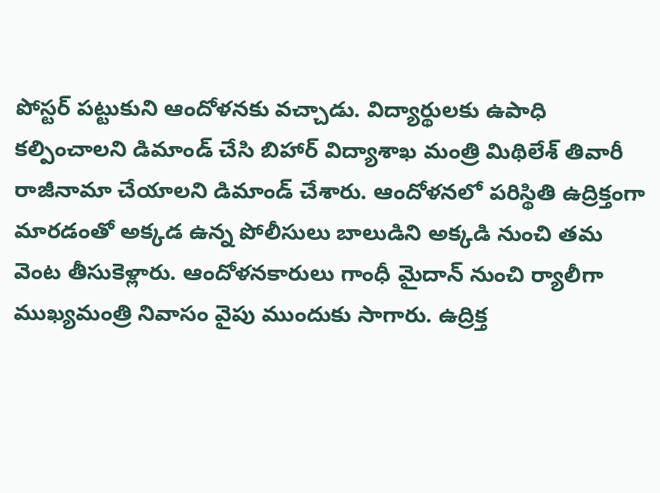పోస్టర్‌ పట్టుకుని ఆందోళనకు వచ్చాడు. విద్యార్థులకు ఉపాధి కల్పించాలని డిమాండ్‌ చేసి బిహార్‌ విద్యాశాఖ మంత్రి మిథిలేశ్‌ తివారీ రాజీనామా చేయాలని డిమాండ్‌ చేశారు. ఆందోళనలో పరిస్థితి ఉద్రిక్తంగా మారడంతో అక్కడ ఉన్న పోలీసులు బాలుడిని అక్కడి నుంచి తమ వెంట తీసుకెళ్లారు. ఆందోళనకారులు గాంధీ మైదాన్‌ నుంచి ర్యాలీగా ముఖ్యమంత్రి నివాసం వైపు ముందుకు సాగారు. ఉద్రిక్త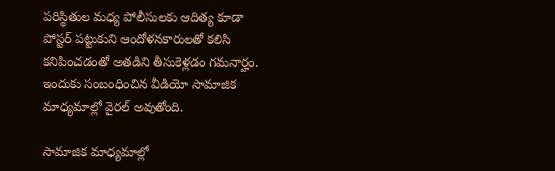పరిస్థితుల మధ్య పోలీసులకు ఆదిత్య కూడా పోస్టర్‌ పట్టుకుని ఆందోళనకారులతో కలిసి కనిపించడంతో అతడిని తీసుకెళ్లడం గమనార్హం. ఇందుకు సంబంధించిన వీడియో సామాజిక మాధ్యమాల్లో వైరల్‌ అవుతోంది.

సామాజిక మాధ్యమాల్లో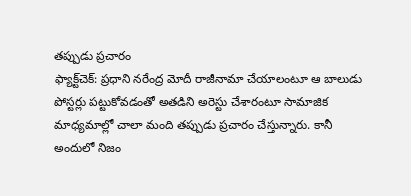తప్పుడు ప్రచారం
ఫ్యాక్ట్‌చెక్‌: ప్రధాని నరేంద్ర మోదీ రాజీనామా చేయాలంటూ ఆ బాలుడు పోస్టర్లు పట్టుకోవడంతో అతడిని అరెస్టు చేశారంటూ సామాజిక మాధ్యమాల్లో చాలా మంది తప్పుడు ప్రచారం చేస్తున్నారు. కానీ అందులో నిజం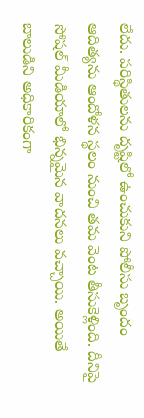లేదు. పరిస్థితులను దృష్టిలో ఉంచుకుని పోలీసు బృందం ఆదిత్యను ఆందోళన స్థలం నుంచి తమ వెంట తీసుకెళ్లింది. దీనిపై సోషల్‌ మీడియాలో భిన్నమైన వాదనలు వచ్చాయి. అయితే బాలుడిని అధికారికంగా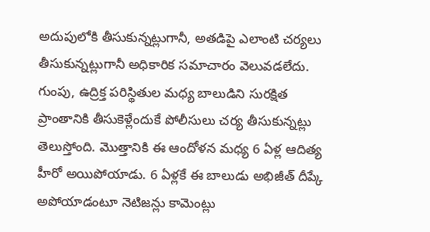అదుపులోకి తీసుకున్నట్లుగానీ, అతడిపై ఎలాంటి చర్యలు తీసుకున్నట్లుగానీ అధికారిక సమాచారం వెలువడలేదు. గుంపు, ఉద్రిక్త పరిస్థితుల మధ్య బాలుడిని సురక్షిత ప్రాంతానికి తీసుకెళ్లేందుకే పోలీసులు చర్య తీసుకున్నట్లు తెలుస్తోంది. మొత్తానికి ఈ ఆందోళన మధ్య 6 ఏళ్ల ఆదిత్య హీరో అయిపోయాడు. 6 ఏళ్లకే ఈ బాలుడు అభిజీత్‌ దీప్కే అపోయాడంటూ నెటిజన్లు కామెంట్లు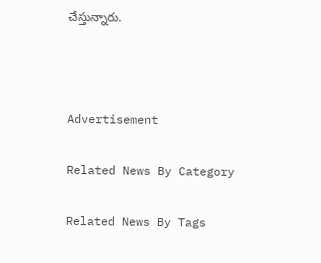చేస్తున్నారు.



Advertisement

Related News By Category

Related News By Tags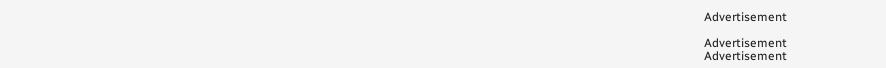Advertisement

Advertisement
Advertisement